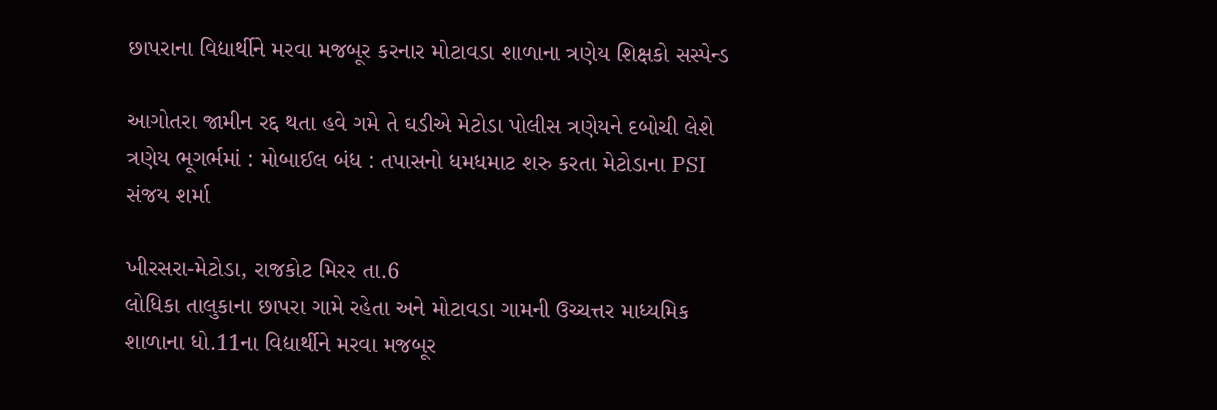છાપરાના વિદ્યાર્થીને મરવા મજબૂર કરનાર મોટાવડા શાળાના ત્રણેય શિક્ષકો સસ્પેન્ડ

આગોતરા જામીન રદ્દ થતા હવે ગમે તે ઘડીએ મેટોડા પોલીસ ત્રણેયને દબોચી લેશે
ત્રણેય ભૂગર્ભમાં : મોબાઈલ બંધ : તપાસનો ધમધમાટ શરુ કરતા મેટોડાના PSI સંજય શર્મા

ખીરસરા-મેટોડા, રાજકોટ મિરર તા.6
લોધિકા તાલુકાના છાપરા ગામે રહેતા અને મોટાવડા ગામની ઉચ્ચત્તર માધ્યમિક શાળાના ધો.11ના વિદ્યાર્થીને મરવા મજબૂર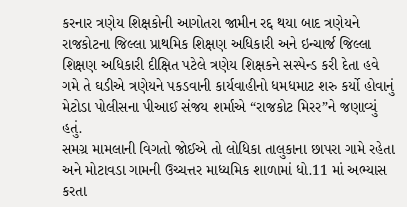કરનાર ત્રણેય શિક્ષકોની આગોતરા જામીન રદ્દ થયા બાદ ત્રણેયને રાજકોટના જિલ્લા પ્રાથમિક શિક્ષણ અધિકારી અને ઇન્ચાર્જ જિલ્લા શિક્ષણ અધિકારી દીક્ષિત પટેલે ત્રણેય શિક્ષકને સસ્પેન્ડ કરી દેતા હવે ગમે તે ઘડીએ ત્રણેયને પકડવાની કાર્યવાહીનો ધમધમાટ શરુ કર્યો હોવાનું મેટોડા પોલીસના પીઆઈ સંજય શર્માએ “રાજકોટ મિરર”ને જણાવ્યું હતું.
સમગ્ર મામલાની વિગતો જોઈએ તો લોધિકા તાલુકાના છાપરા ગામે રહેતા અને મોટાવડા ગામની ઉચ્ચત્તર માધ્યમિક શાળામાં ધો.11 માં અભ્યાસ કરતા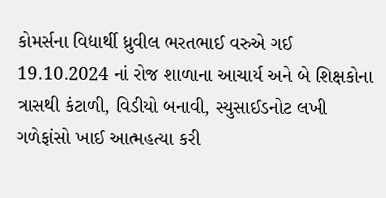કોમર્સના વિદ્યાર્થી ધ્રુવીલ ભરતભાઈ વરુએ ગઈ 19.10.2024 નાં રોજ શાળાના આચાર્ય અને બે શિક્ષકોના ત્રાસથી કંટાળી, વિડીયો બનાવી, સ્યુસાઈડનોટ લખી ગળેફાંસો ખાઈ આત્મહત્યા કરી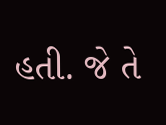હતી. જે તે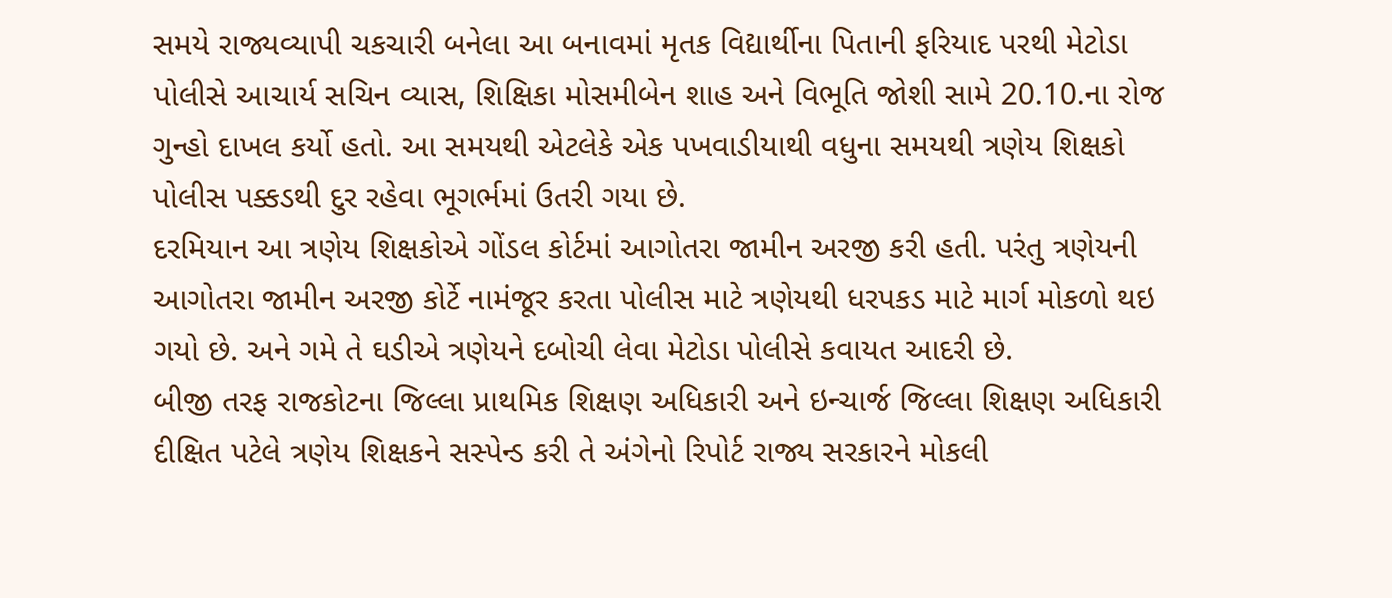સમયે રાજ્યવ્યાપી ચકચારી બનેલા આ બનાવમાં મૃતક વિદ્યાર્થીના પિતાની ફરિયાદ પરથી મેટોડા પોલીસે આચાર્ય સચિન વ્યાસ, શિક્ષિકા મોસમીબેન શાહ અને વિભૂતિ જોશી સામે 20.10.ના રોજ ગુન્હો દાખલ કર્યો હતો. આ સમયથી એટલેકે એક પખવાડીયાથી વધુના સમયથી ત્રણેય શિક્ષકો પોલીસ પક્કડથી દુર રહેવા ભૂગર્ભમાં ઉતરી ગયા છે.
દરમિયાન આ ત્રણેય શિક્ષકોએ ગોંડલ કોર્ટમાં આગોતરા જામીન અરજી કરી હતી. પરંતુ ત્રણેયની આગોતરા જામીન અરજી કોર્ટે નામંજૂર કરતા પોલીસ માટે ત્રણેયથી ધરપકડ માટે માર્ગ મોકળો થઇ ગયો છે. અને ગમે તે ઘડીએ ત્રણેયને દબોચી લેવા મેટોડા પોલીસે કવાયત આદરી છે.
બીજી તરફ રાજકોટના જિલ્લા પ્રાથમિક શિક્ષણ અધિકારી અને ઇન્ચાર્જ જિલ્લા શિક્ષણ અધિકારી દીક્ષિત પટેલે ત્રણેય શિક્ષકને સસ્પેન્ડ કરી તે અંગેનો રિપોર્ટ રાજ્ય સરકારને મોકલી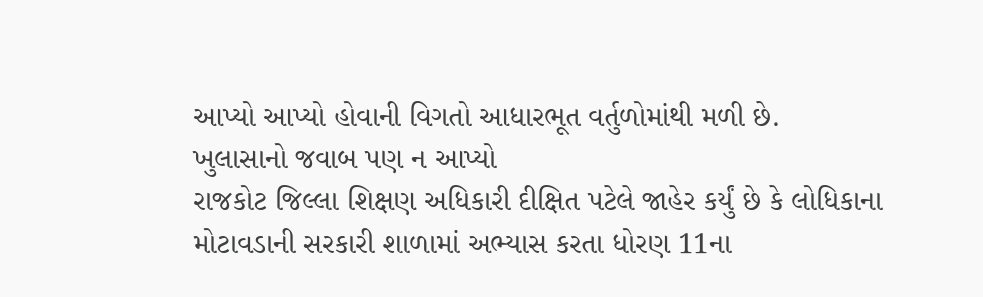આપ્યો આપ્યો હોવાની વિગતો આધારભૂત વર્તુળોમાંથી મળી છે.
ખુલાસાનો જવાબ પણ ન આપ્યો
રાજકોટ જિલ્લા શિક્ષણ અધિકારી દીક્ષિત પટેલે જાહેર કર્યું છે કે લોધિકાના મોટાવડાની સરકારી શાળામાં અભ્યાસ કરતા ધોરણ 11ના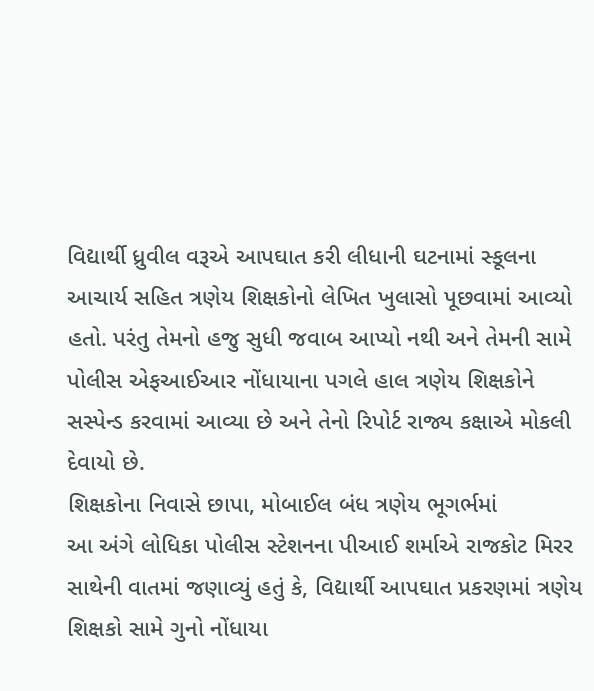વિદ્યાર્થી ધ્રુવીલ વરૂએ આપઘાત કરી લીધાની ઘટનામાં સ્કૂલના આચાર્ય સહિત ત્રણેય શિક્ષકોનો લેખિત ખુલાસો પૂછવામાં આવ્યો હતો. પરંતુ તેમનો હજુ સુધી જવાબ આપ્યો નથી અને તેમની સામે પોલીસ એફઆઈઆર નોંધાયાના પગલે હાલ ત્રણેય શિક્ષકોને સસ્પેન્ડ કરવામાં આવ્યા છે અને તેનો રિપોર્ટ રાજ્ય કક્ષાએ મોકલી દેવાયો છે.
શિક્ષકોના નિવાસે છાપા, મોબાઈલ બંધ ત્રણેય ભૂગર્ભમાં
આ અંગે લોધિકા પોલીસ સ્ટેશનના પીઆઈ શર્માએ રાજકોટ મિરર સાથેની વાતમાં જણાવ્યું હતું કે, વિદ્યાર્થી આપઘાત પ્રકરણમાં ત્રણેય શિક્ષકો સામે ગુનો નોંધાયા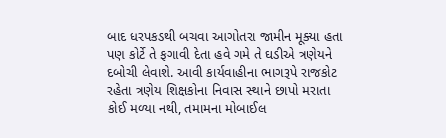બાદ ધરપકડથી બચવા આગોતરા જામીન મૂક્યા હતા પણ કોર્ટે તે ફગાવી દેતા હવે ગમે તે ઘડીએ ત્રણેયને દબોચી લેવાશે. આવી કાર્યવાહીના ભાગરૂપે રાજકોટ રહેતા ત્રણેય શિક્ષકોના નિવાસ સ્થાને છાપો મરાતા કોઈ મળ્યા નથી, તમામના મોબાઈલ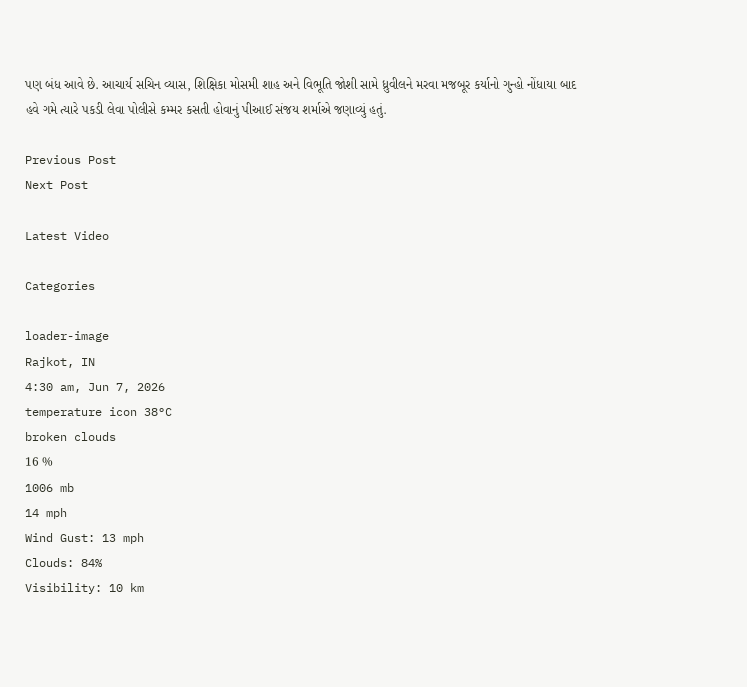પણ બંધ આવે છે. આચાર્ય સચિન વ્યાસ, શિક્ષિકા મોસમી શાહ અને વિભૂતિ જોશી સામે ધ્રુવીલને મરવા મજબૂર કર્યાનો ગુન્હો નોંધાયા બાદ હવે ગમે ત્યારે પકડી લેવા પોલીસે કમ્મર કસતી હોવાનું પીઆઈ સંજય શર્માએ જણાવ્યું હતું.

Previous Post
Next Post

Latest Video

Categories

loader-image
Rajkot, IN
4:30 am, Jun 7, 2026
temperature icon 38°C
broken clouds
16 %
1006 mb
14 mph
Wind Gust: 13 mph
Clouds: 84%
Visibility: 10 km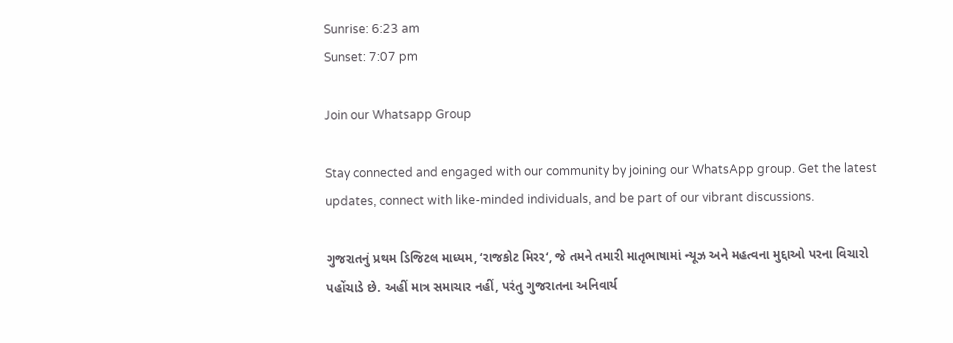Sunrise: 6:23 am
Sunset: 7:07 pm

Join our Whatsapp Group

Stay connected and engaged with our community by joining our WhatsApp group. Get the latest updates, connect with like-minded individuals, and be part of our vibrant discussions.

ગુજરાતનું પ્રથમ ડિજિટલ માધ્યમ, ‘રાજકોટ મિરર‘, જે તમને તમારી માતૃભાષામાં ન્યૂઝ અને મહત્વના મુદ્દાઓ પરના વિચારો પહોંચાડે છે. અહીં માત્ર સમાચાર નહીં, પરંતુ ગુજરાતના અનિવાર્ય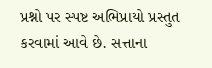પ્રશ્નો પર સ્પષ્ટ અભિપ્રાયો પ્રસ્તુત કરવામાં આવે છે. સત્તાના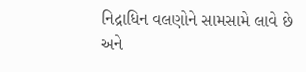નિદ્રાધિન વલણોને સામસામે લાવે છે અને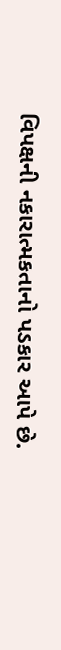વિપક્ષની નકારાત્મકતાનો પડકાર આપે છે.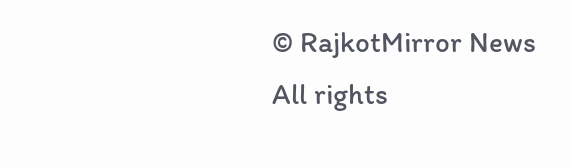© RajkotMirror News All rights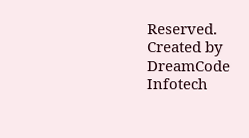Reserved. Created by DreamCode Infotech